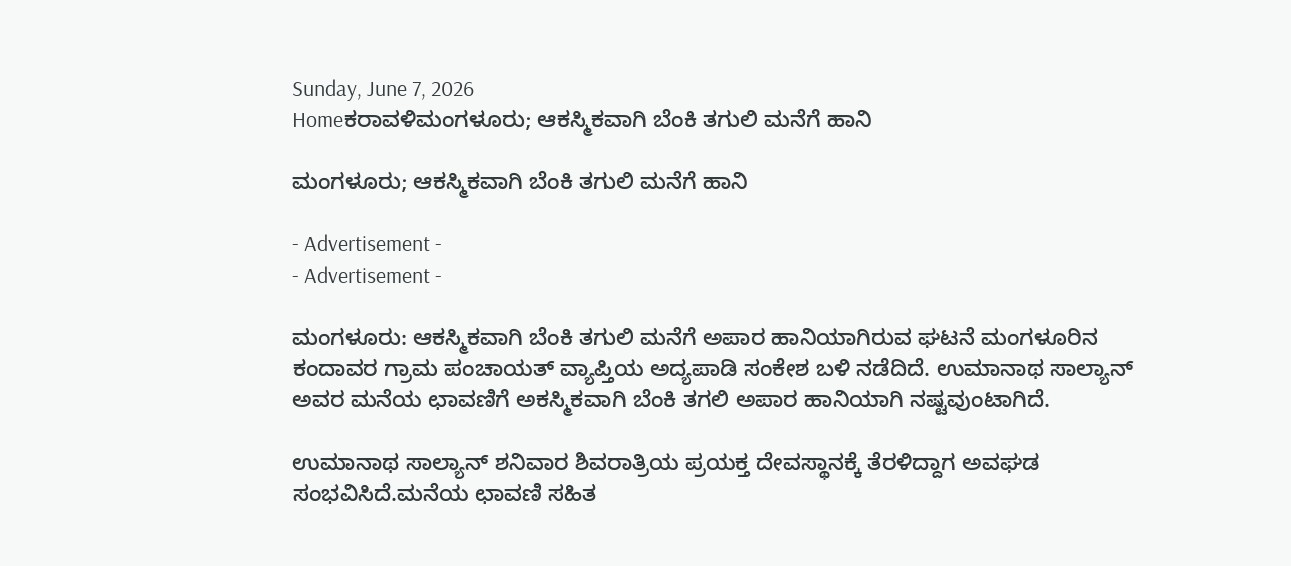Sunday, June 7, 2026
Homeಕರಾವಳಿಮಂಗಳೂರು; ಆಕಸ್ಮಿಕವಾಗಿ ಬೆಂಕಿ ತಗುಲಿ ಮನೆಗೆ ಹಾನಿ

ಮಂಗಳೂರು; ಆಕಸ್ಮಿಕವಾಗಿ ಬೆಂಕಿ ತಗುಲಿ ಮನೆಗೆ ಹಾನಿ

- Advertisement -
- Advertisement -

ಮಂಗಳೂರು: ಆಕಸ್ಮಿಕವಾಗಿ ಬೆಂಕಿ ತಗುಲಿ ಮನೆಗೆ ಅಪಾರ ಹಾನಿಯಾಗಿರುವ ಘಟನೆ ಮಂಗಳೂರಿನ ಕಂದಾವರ ಗ್ರಾಮ ಪಂಚಾಯತ್‌ ವ್ಯಾಪ್ತಿಯ ಅದ್ಯಪಾಡಿ ಸಂಕೇಶ ಬಳಿ ನಡೆದಿದೆ. ಉಮಾನಾಥ ಸಾಲ್ಯಾನ್‌ ಅವರ ಮನೆಯ ಛಾವಣಿಗೆ ಅಕಸ್ಮಿಕವಾಗಿ ಬೆಂಕಿ ತಗಲಿ ಅಪಾರ ಹಾನಿಯಾಗಿ ನಷ್ಟವುಂಟಾಗಿದೆ.

ಉಮಾನಾಥ ಸಾಲ್ಯಾನ್‌ ಶನಿವಾರ ಶಿವರಾತ್ರಿಯ ಪ್ರಯಕ್ತ ದೇವಸ್ಥಾನಕ್ಕೆ ತೆರಳಿದ್ದಾಗ ಅವಘಡ ಸಂಭವಿಸಿದೆ.ಮನೆಯ ಛಾವಣಿ ಸಹಿತ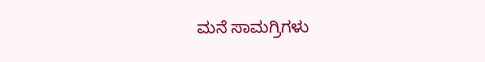ಮನೆ ಸಾಮಗ್ರಿಗಳು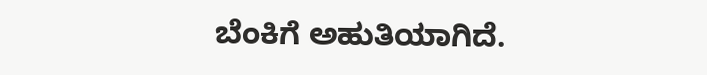ಬೆಂಕಿಗೆ ಅಹುತಿಯಾಗಿದೆ.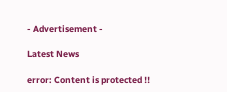- Advertisement -

Latest News

error: Content is protected !!